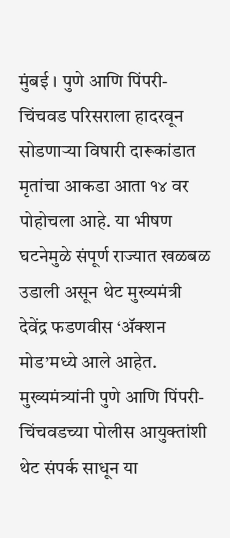मुंबई । पुणे आणि पिंपरी-चिंचवड परिसराला हादरवून सोडणाऱ्या विषारी दारूकांडात मृतांचा आकडा आता १४ वर पोहोचला आहे. या भीषण घटनेमुळे संपूर्ण राज्यात खळबळ उडाली असून थेट मुख्यमंत्री देवेंद्र फडणवीस ‘ॲक्शन मोड’मध्ये आले आहेत. मुख्यमंत्र्यांनी पुणे आणि पिंपरी-चिंचवडच्या पोलीस आयुक्तांशी थेट संपर्क साधून या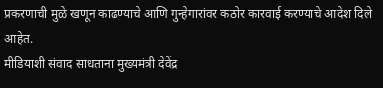प्रकरणाची मुळे खणून काढण्याचे आणि गुन्हेगारांवर कठोर कारवाई करण्याचे आदेश दिले आहेत.
मीडियाशी संवाद साधताना मुख्यमंत्री देवेंद्र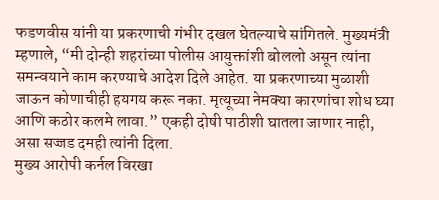फडणवीस यांनी या प्रकरणाची गंभीर दखल घेतल्याचे सांगितले. मुख्यमंत्री म्हणाले, “मी दोन्ही शहरांच्या पोलीस आयुक्तांशी बोललो असून त्यांना समन्वयाने काम करण्याचे आदेश दिले आहेत. या प्रकरणाच्या मुळाशी जाऊन कोणाचीही हयगय करू नका. मृत्यूच्या नेमक्या कारणांचा शोध घ्या आणि कठोर कलमे लावा.” एकही दोषी पाठीशी घातला जाणार नाही, असा सज्जड दमही त्यांनी दिला.
मुख्य आरोपी कर्नल विरखा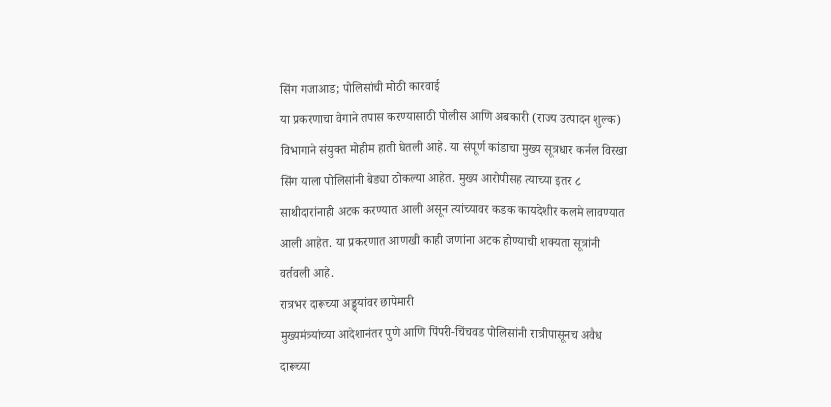सिंग गजाआड; पोलिसांची मोठी कारवाई
या प्रकरणाचा वेगाने तपास करण्यासाठी पोलीस आणि अबकारी (राज्य उत्पादन शुल्क) विभागाने संयुक्त मोहीम हाती घेतली आहे. या संपूर्ण कांडाचा मुख्य सूत्रधार कर्नल विरखा सिंग याला पोलिसांनी बेड्या ठोकल्या आहेत. मुख्य आरोपीसह त्याच्या इतर ८ साथीदारांनाही अटक करण्यात आली असून त्यांच्यावर कडक कायदेशीर कलमे लावण्यात आली आहेत. या प्रकरणात आणखी काही जणांना अटक होण्याची शक्यता सूत्रांनी वर्तवली आहे.
रात्रभर दारूच्या अड्ड्यांवर छापेमारी
मुख्यमंत्र्यांच्या आदेशानंतर पुणे आणि पिंपरी-चिंचवड पोलिसांनी रात्रीपासूनच अवैध दारूच्या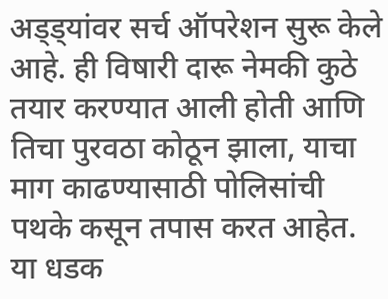अड्ड्यांवर सर्च ऑपरेशन सुरू केले आहे. ही विषारी दारू नेमकी कुठे तयार करण्यात आली होती आणि तिचा पुरवठा कोठून झाला, याचा माग काढण्यासाठी पोलिसांची पथके कसून तपास करत आहेत. या धडक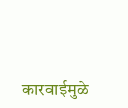कारवाईमुळे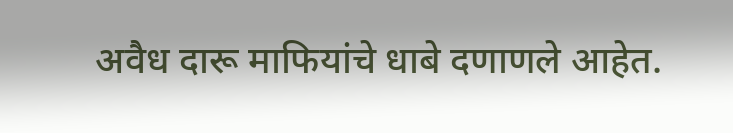अवैध दारू माफियांचे धाबे दणाणले आहेत.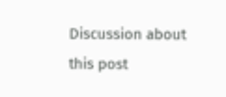Discussion about this post